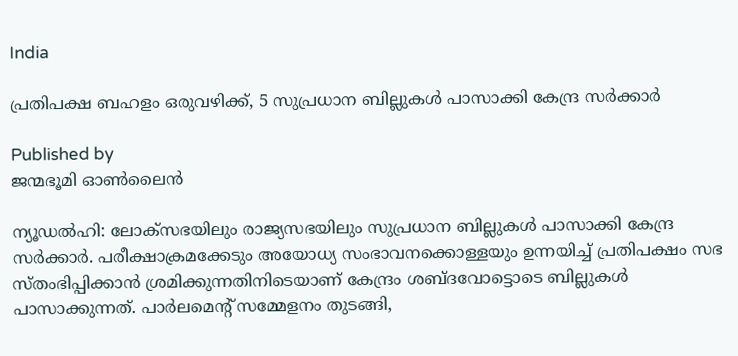India

പ്രതിപക്ഷ ബഹളം ഒരുവഴിക്ക്, 5 സുപ്രധാന ബില്ലുകൾ പാസാക്കി കേന്ദ്ര സർക്കാർ

Published by
ജന്മഭൂമി ഓണ്‍ലൈന്‍

ന്യൂഡൽഹി: ലോക്സഭയിലും രാജ്യസഭയിലും സുപ്രധാന ബില്ലുകൾ പാസാക്കി കേന്ദ്ര സർക്കാർ. പരീക്ഷാക്രമക്കേടും അയോധ്യ സംഭാവനക്കൊള്ളയും ഉന്നയിച്ച് പ്രതിപക്ഷം സഭ സ്തംഭിപ്പിക്കാൻ ശ്രമിക്കുന്നതിനിടെയാണ് കേന്ദ്രം ശബ്ദവോട്ടൊടെ ബില്ലുകൾ പാസാക്കുന്നത്. പാർലമെന്റ് സമ്മേളനം തുടങ്ങി,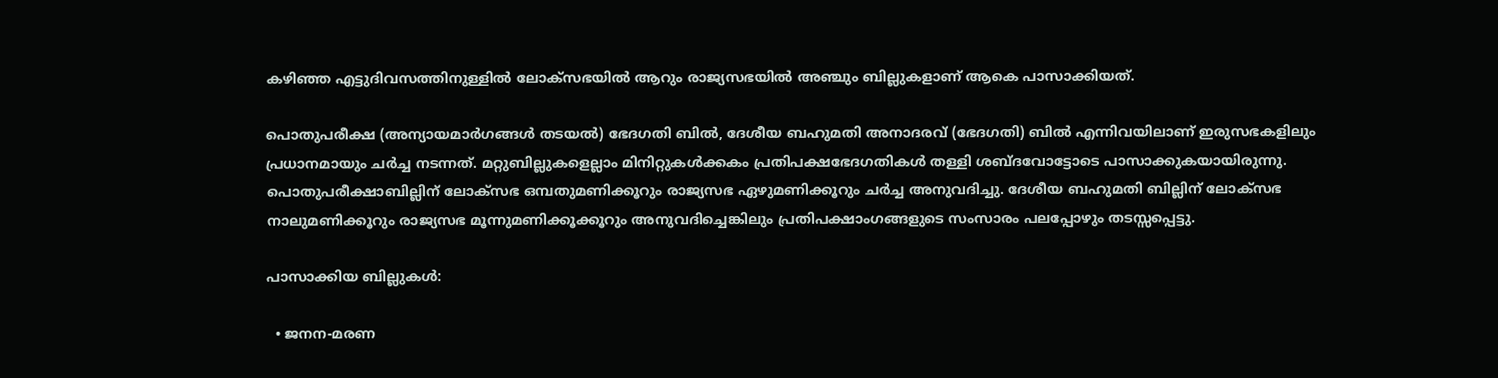കഴിഞ്ഞ എട്ടുദിവസത്തിനുള്ളിൽ ലോക്സഭയിൽ ആറും രാജ്യസഭയിൽ അഞ്ചും ബില്ലുകളാണ് ആകെ പാസാക്കിയത്.

പൊതുപരീക്ഷ (അന്യായമാർഗങ്ങൾ തടയൽ) ഭേദഗതി ബിൽ, ദേശീയ ബഹുമതി അനാദരവ് (ഭേദഗതി) ബിൽ എന്നിവയിലാണ് ഇരുസഭകളിലും പ്രധാനമായും ചർച്ച നടന്നത്. മറ്റുബില്ലുകളെല്ലാം മിനിറ്റുകൾക്കകം പ്രതിപക്ഷഭേദഗതികൾ തള്ളി ശബ്ദവോട്ടോടെ പാസാക്കുകയായിരുന്നു. പൊതുപരീക്ഷാബില്ലിന് ലോക്സഭ ഒമ്പതുമണിക്കൂറും രാജ്യസഭ ഏഴുമണിക്കൂറും ചർച്ച അനുവദിച്ചു. ദേശീയ ബഹുമതി ബില്ലിന് ലോക്സഭ നാലുമണിക്കൂറും രാജ്യസഭ മൂന്നുമണിക്കൂക്കൂറും അനുവദിച്ചെങ്കിലും പ്രതിപക്ഷാംഗങ്ങളുടെ സംസാരം പലപ്പോഴും തടസ്സപ്പെട്ടു.

പാസാക്കിയ ബില്ലുകൾ:

  • ജനന-മരണ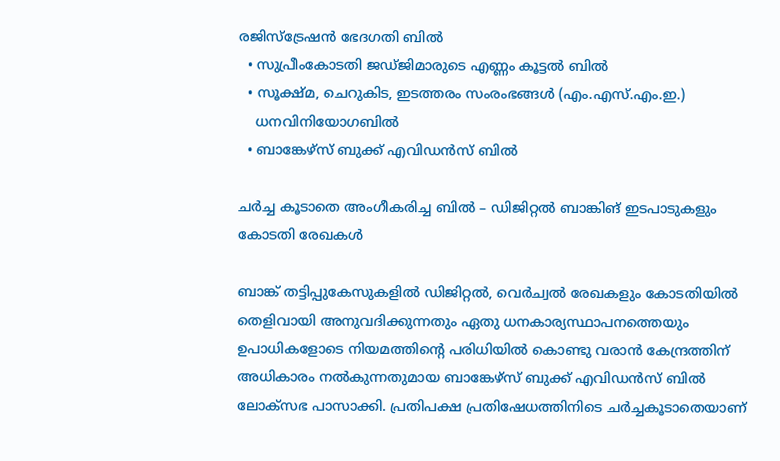രജിസ്‌ട്രേഷൻ ഭേദഗതി ബിൽ
  • സുപ്രീംകോടതി ജഡ്ജിമാരുടെ എണ്ണം കൂട്ടൽ ബിൽ
  • സൂക്ഷ്മ, ചെറുകിട, ഇടത്തരം സംരംഭങ്ങൾ (എം.എസ്.എം.ഇ.)
    ധനവിനിയോഗബിൽ
  • ബാങ്കേഴ്‌സ് ബുക്ക് എവിഡൻസ് ബിൽ

ചർച്ച കൂടാതെ അംഗീകരിച്ച ബിൽ – ഡിജിറ്റൽ ബാങ്കിങ് ഇടപാടുകളും കോടതി രേഖകൾ

ബാങ്ക് തട്ടിപ്പുകേസുകളിൽ ഡിജിറ്റൽ, വെർച്വൽ രേഖകളും കോടതിയിൽ തെളിവായി അനുവദിക്കുന്നതും ഏതു ധനകാര്യസ്ഥാപനത്തെയും ഉപാധികളോടെ നിയമത്തിന്റെ പരിധിയിൽ കൊണ്ടു വരാൻ കേന്ദ്രത്തിന് അധികാരം നൽകുന്നതുമായ ബാങ്കേഴ്‌സ് ബുക്ക് എവിഡൻസ് ബിൽ ലോക്സഭ പാസാക്കി. പ്രതിപക്ഷ പ്രതിഷേധത്തിനിടെ ചർച്ചകൂടാതെയാണ്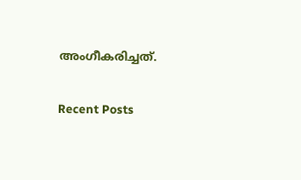അംഗീകരിച്ചത്.

Recent Posts